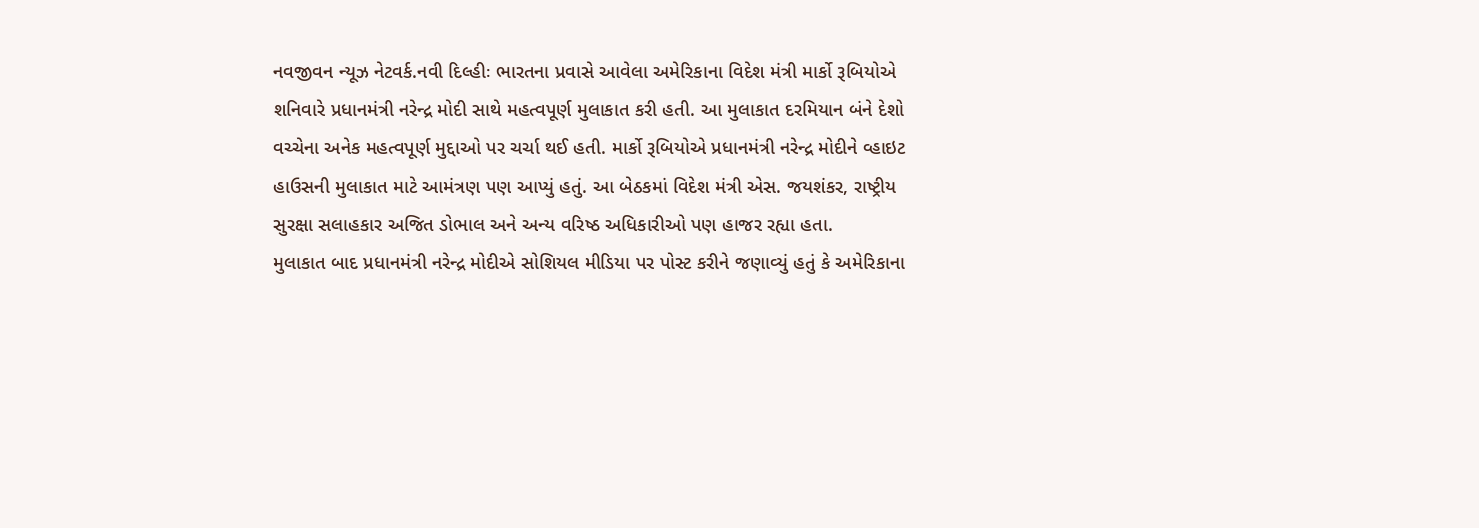નવજીવન ન્યૂઝ નેટવર્ક.નવી દિલ્હીઃ ભારતના પ્રવાસે આવેલા અમેરિકાના વિદેશ મંત્રી માર્કો રૂબિયોએ શનિવારે પ્રધાનમંત્રી નરેન્દ્ર મોદી સાથે મહત્વપૂર્ણ મુલાકાત કરી હતી. આ મુલાકાત દરમિયાન બંને દેશો વચ્ચેના અનેક મહત્વપૂર્ણ મુદ્દાઓ પર ચર્ચા થઈ હતી. માર્કો રૂબિયોએ પ્રધાનમંત્રી નરેન્દ્ર મોદીને વ્હાઇટ હાઉસની મુલાકાત માટે આમંત્રણ પણ આપ્યું હતું. આ બેઠકમાં વિદેશ મંત્રી એસ. જયશંકર, રાષ્ટ્રીય સુરક્ષા સલાહકાર અજિત ડોભાલ અને અન્ય વરિષ્ઠ અધિકારીઓ પણ હાજર રહ્યા હતા.
મુલાકાત બાદ પ્રધાનમંત્રી નરેન્દ્ર મોદીએ સોશિયલ મીડિયા પર પોસ્ટ કરીને જણાવ્યું હતું કે અમેરિકાના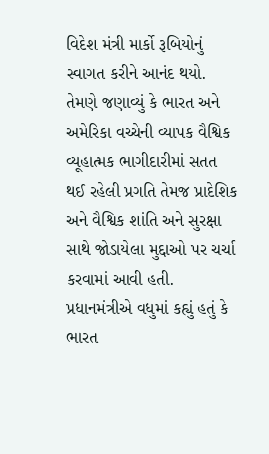વિદેશ મંત્રી માર્કો રૂબિયોનું સ્વાગત કરીને આનંદ થયો. તેમણે જણાવ્યું કે ભારત અને અમેરિકા વચ્ચેની વ્યાપક વૈશ્વિક વ્યૂહાત્મક ભાગીદારીમાં સતત થઈ રહેલી પ્રગતિ તેમજ પ્રાદેશિક અને વૈશ્વિક શાંતિ અને સુરક્ષા સાથે જોડાયેલા મુદ્દાઓ પર ચર્ચા કરવામાં આવી હતી. પ્રધાનમંત્રીએ વધુમાં કહ્યું હતું કે ભારત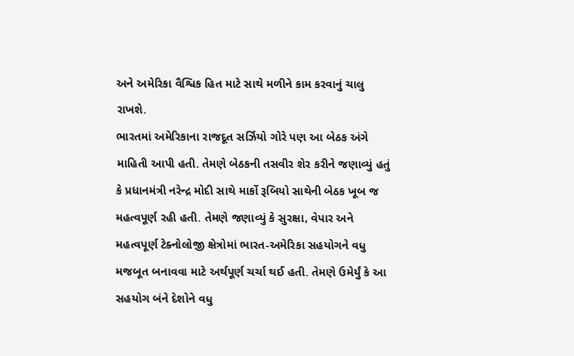અને અમેરિકા વૈશ્વિક હિત માટે સાથે મળીને કામ કરવાનું ચાલુ રાખશે.
ભારતમાં અમેરિકાના રાજદૂત સર્ઝિયો ગોરે પણ આ બેઠક અંગે માહિતી આપી હતી. તેમણે બેઠકની તસવીર શેર કરીને જણાવ્યું હતું કે પ્રધાનમંત્રી નરેન્દ્ર મોદી સાથે માર્કો રૂબિયો સાથેની બેઠક ખૂબ જ મહત્વપૂર્ણ રહી હતી. તેમણે જણાવ્યું કે સુરક્ષા, વેપાર અને મહત્વપૂર્ણ ટેક્નોલોજી ક્ષેત્રોમાં ભારત-અમેરિકા સહયોગને વધુ મજબૂત બનાવવા માટે અર્થપૂર્ણ ચર્ચા થઈ હતી. તેમણે ઉમેર્યું કે આ સહયોગ બંને દેશોને વધુ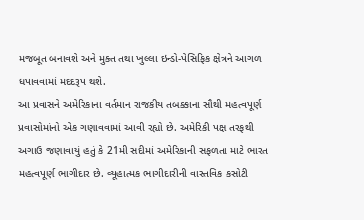મજબૂત બનાવશે અને મુક્ત તથા ખુલ્લા ઇન્ડો-પેસિફિક ક્ષેત્રને આગળ ધપાવવામાં મદદરૂપ થશે.
આ પ્રવાસને અમેરિકાના વર્તમાન રાજકીય તબક્કાના સૌથી મહત્વપૂર્ણ પ્રવાસોમાંનો એક ગણાવવામાં આવી રહ્યો છે. અમેરિકી પક્ષ તરફથી અગાઉ જણાવાયું હતું કે 21મી સદીમાં અમેરિકાની સફળતા માટે ભારત મહત્વપૂર્ણ ભાગીદાર છે. વ્યૂહાત્મક ભાગીદારીની વાસ્તવિક કસોટી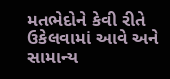મતભેદોને કેવી રીતે ઉકેલવામાં આવે અને સામાન્ય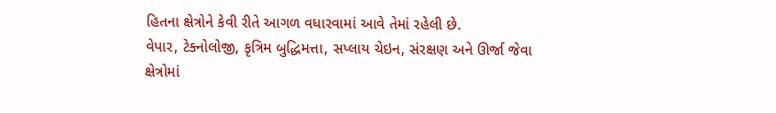હિતના ક્ષેત્રોને કેવી રીતે આગળ વધારવામાં આવે તેમાં રહેલી છે.
વેપાર, ટેક્નોલોજી, કૃત્રિમ બુદ્ધિમત્તા, સપ્લાય ચેઇન, સંરક્ષણ અને ઊર્જા જેવા ક્ષેત્રોમાં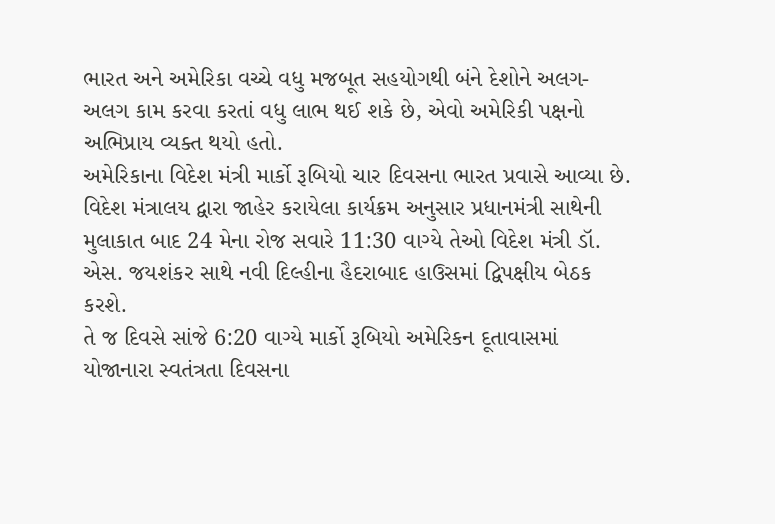ભારત અને અમેરિકા વચ્ચે વધુ મજબૂત સહયોગથી બંને દેશોને અલગ-અલગ કામ કરવા કરતાં વધુ લાભ થઈ શકે છે, એવો અમેરિકી પક્ષનો અભિપ્રાય વ્યક્ત થયો હતો.
અમેરિકાના વિદેશ મંત્રી માર્કો રૂબિયો ચાર દિવસના ભારત પ્રવાસે આવ્યા છે. વિદેશ મંત્રાલય દ્વારા જાહેર કરાયેલા કાર્યક્રમ અનુસાર પ્રધાનમંત્રી સાથેની મુલાકાત બાદ 24 મેના રોજ સવારે 11:30 વાગ્યે તેઓ વિદેશ મંત્રી ડૉ. એસ. જયશંકર સાથે નવી દિલ્હીના હૈદરાબાદ હાઉસમાં દ્વિપક્ષીય બેઠક કરશે.
તે જ દિવસે સાંજે 6:20 વાગ્યે માર્કો રૂબિયો અમેરિકન દૂતાવાસમાં યોજાનારા સ્વતંત્રતા દિવસના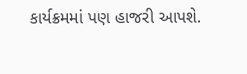કાર્યક્રમમાં પણ હાજરી આપશે.